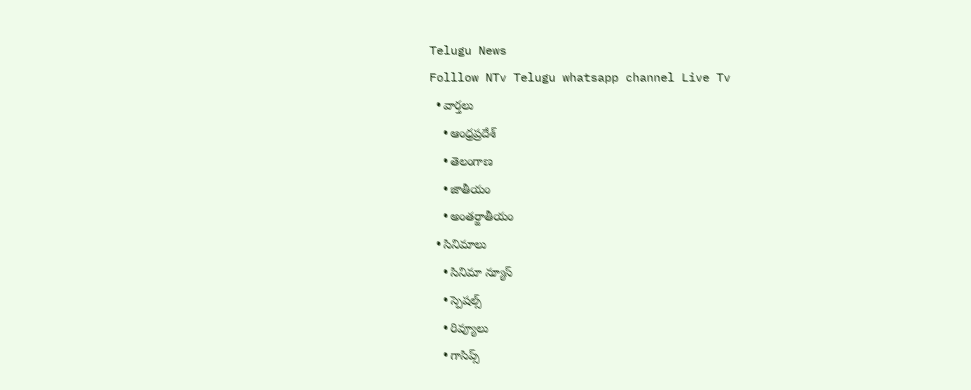Telugu News
Folllow NTv Telugu whatsapp channel Live Tv
  • వార్తలు
    • ఆంధ్రప్రదేశ్
    • తెలంగాణ
    • జాతీయం
    • అంతర్జాతీయం
  • సినిమాలు
    • సినిమా న్యూస్
    • స్పెషల్స్
    • రివ్యూలు
    • గాసిప్స్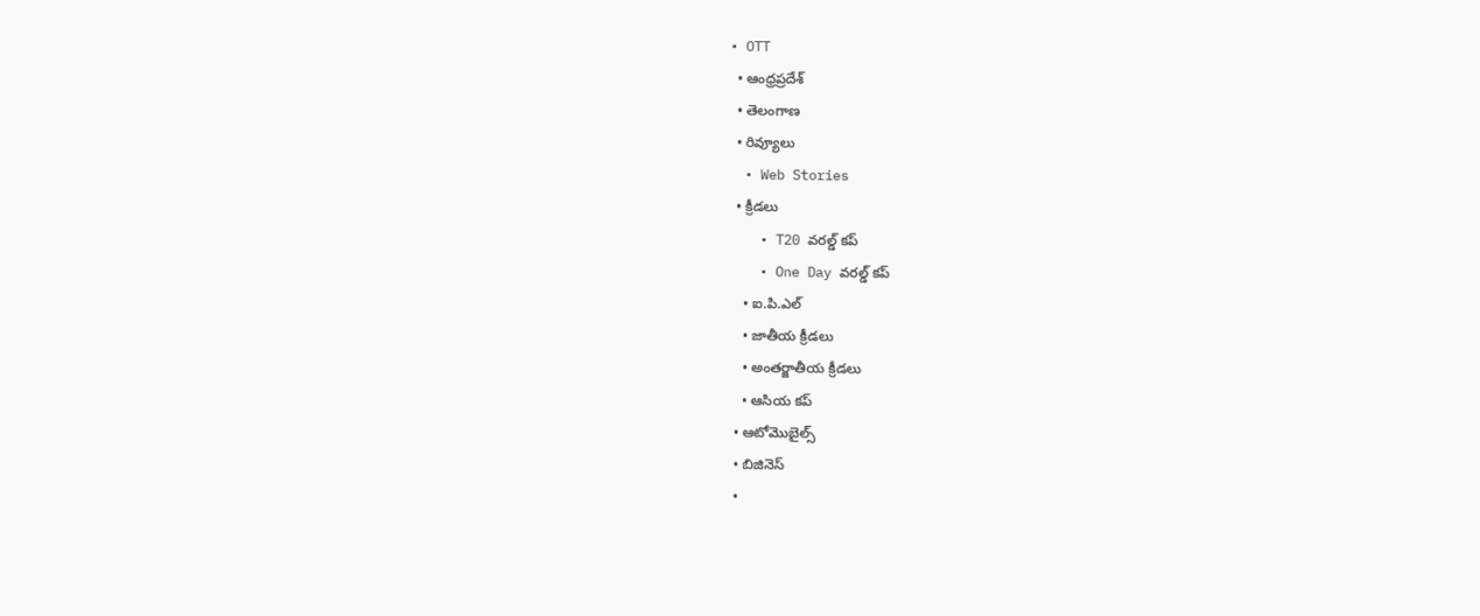• OTT
  • ఆంధ్రప్రదేశ్
  • తెలంగాణ
  • రివ్యూలు
  • Web Stories
  • క్రీడలు
    • T20 వరల్డ్ కప్
    • One Day వరల్డ్ కప్
    • ఐ.పి.ఎల్
    • జాతీయ క్రీడలు
    • అంతర్జాతీయ క్రీడలు
    • ఆసియ కప్
  • ఆటోమొబైల్స్
  • బిజినెస్‌
  •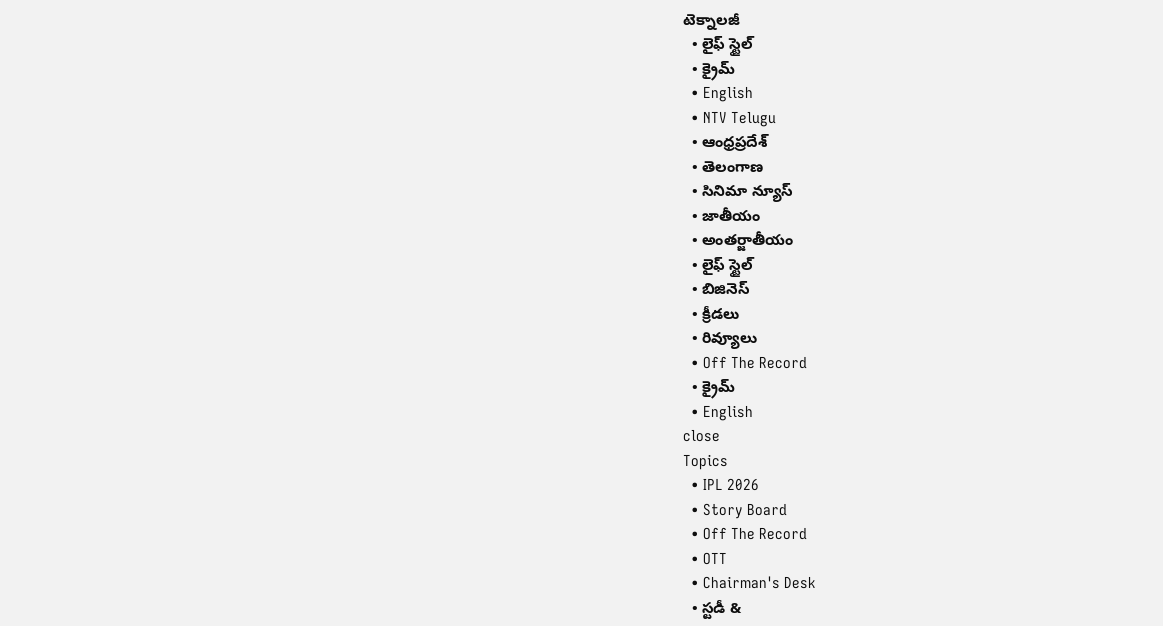టెక్నాలజీ
  • లైఫ్ స్టైల్
  • క్రైమ్
  • English
  • NTV Telugu
  • ఆంధ్రప్రదేశ్
  • తెలంగాణ
  • సినిమా న్యూస్
  • జాతీయం
  • అంతర్జాతీయం
  • లైఫ్ స్టైల్
  • బిజినెస్‌
  • క్రీడలు
  • రివ్యూలు
  • Off The Record
  • క్రైమ్
  • English
close
Topics
  • IPL 2026
  • Story Board
  • Off The Record
  • OTT
  • Chairman's Desk
  • స్టడీ &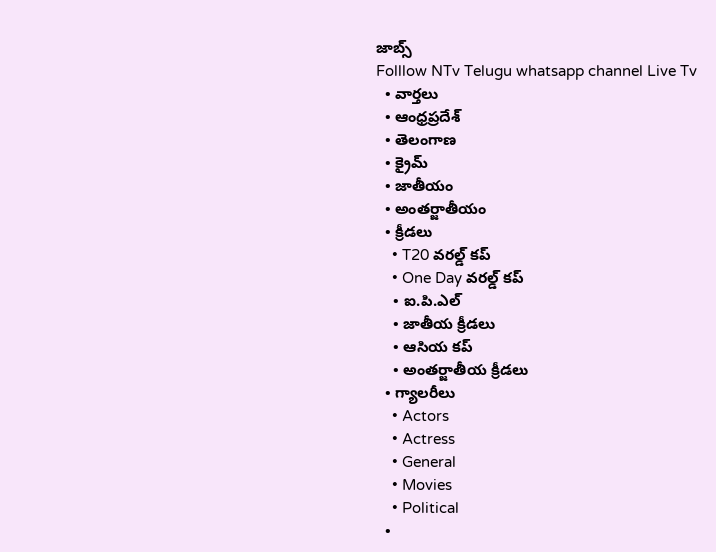జాబ్స్
Folllow NTv Telugu whatsapp channel Live Tv
  • వార్తలు
  • ఆంధ్రప్రదేశ్
  • తెలంగాణ
  • క్రైమ్
  • జాతీయం
  • అంతర్జాతీయం
  • క్రీడలు
    • T20 వరల్డ్ కప్
    • One Day వరల్డ్ కప్
    • ఐ.పి.ఎల్
    • జాతీయ క్రీడలు
    • ఆసియ కప్
    • అంతర్జాతీయ క్రీడలు
  • గ్యాలరీలు
    • Actors
    • Actress
    • General
    • Movies
    • Political
  •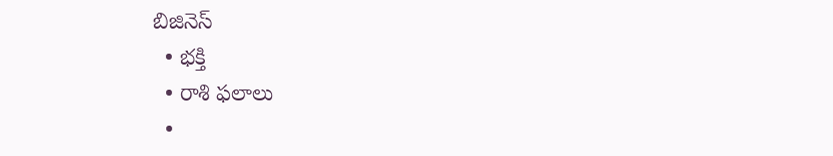బిజినెస్‌
  • భక్తి
  • రాశి ఫలాలు
  •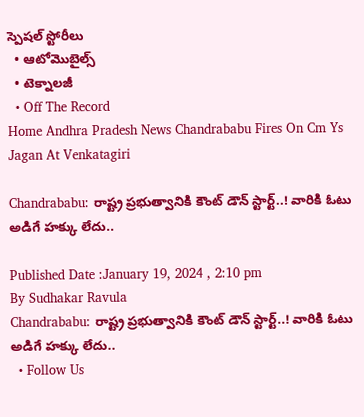స్పెషల్‌ స్టోరీలు
  • ఆటోమొబైల్స్
  • టెక్నాలజీ
  • Off The Record
Home Andhra Pradesh News Chandrababu Fires On Cm Ys Jagan At Venkatagiri

Chandrababu: రాష్ట్ర ప్రభుత్వానికి కౌంట్ డౌన్ స్టార్ట్..! వారికి ఓటు అడిగే హక్కు లేదు..

Published Date :January 19, 2024 , 2:10 pm
By Sudhakar Ravula
Chandrababu: రాష్ట్ర ప్రభుత్వానికి కౌంట్ డౌన్ స్టార్ట్..! వారికి ఓటు అడిగే హక్కు లేదు..
  • Follow Us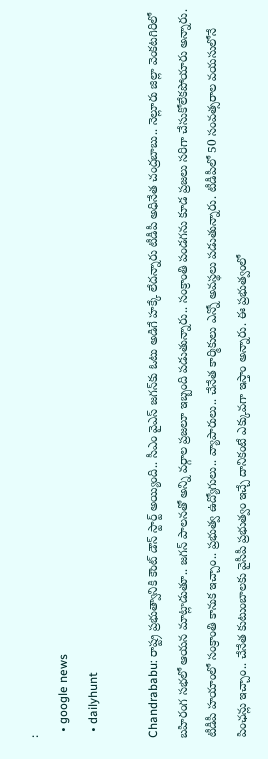:
  • google news
  • dailyhunt

Chandrababu: రాష్ట్ర ప్రభుత్వానికి కౌంట్ డౌన్ స్టార్ట్ అయ్యింది.. సీఎం వైఎస్‌ జగన్‌కు ఓటు అడిగే హక్కే లేదన్నారు టీడీపీ అధినేత చంద్రబాబు.. నెల్లూరు జిల్లా వెంకటగిరిలో బహిరంగ సభలో ఆయన మాట్లాడుతూ.. జగన్ పాలనతో అన్ని వర్గాల ప్రజలూ ఇబ్బంది పడుతున్నారు.. సంక్రాంతి పండగను కూడ ప్రజలు సరిగా చేసుకోలేకపోయారు అన్నారు. టీడీపీ హయాంలో సంక్రాంతి కానుక ఇచ్చాం.. ప్రభుత్వ ఉద్యోగులు.. వ్యాపారులు.. చేనేత కార్మికులు ఎన్నో అవస్థలు పడుతున్నారు. టీడీపీలో 50 సంవత్సరాల వయసులోనే పింఛన్లు ఇచ్చాం.. చేనేత కుటుంబాలకు వైసీపీ ప్రభుత్వం ఇచ్చే దానికంటే ఎక్కువగా ఇస్తాం అన్నారు. ఈ ప్రభుత్వంలో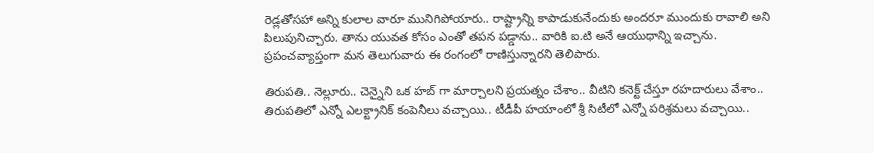రెడ్లతోసహా అన్ని కులాల వారూ మునిగిపోయారు.. రాష్ట్రాన్ని కాపాడుకునేందుకు అందరూ ముందుకు రావాలి అని పిలుపునిచ్చారు. తాను యువత కోసం ఎంతో తపన పడ్డాను.. వారికి ఐ.టి అనే ఆయుధాన్ని ఇచ్చాను. ప్రపంచవ్యాప్తంగా మన తెలుగువారు ఈ రంగంలో రాణిస్తున్నారని తెలిపారు.

తిరుపతి.. నెల్లూరు.. చెన్నైని ఒక హబ్ గా మార్చాలని ప్రయత్నం చేశాం.. వీటిని కనెక్ట్ చేస్తూ రహదారులు వేశాం.. తిరుపతిలో ఎన్నో ఎలక్ట్రానిక్ కంపెనీలు వచ్చాయి.. టీడీపీ హయాంలో శ్రీ సిటీలో ఎన్నో పరిశ్రమలు వచ్చాయి..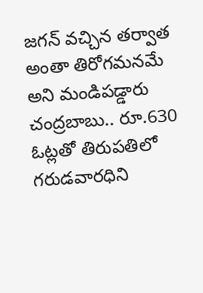జగన్ వచ్చిన తర్వాత అంతా తిరోగమనమే అని మండిపడ్డారు చంద్రబాబు.. రూ.630 ఓట్లతో తిరుపతిలో గరుడవారధిని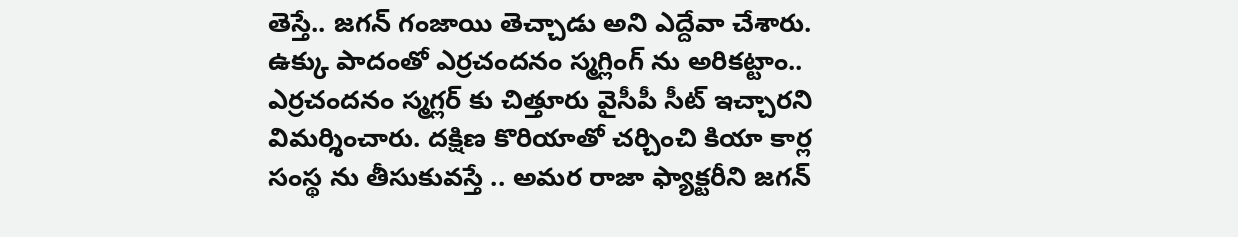తెస్తే.. జగన్ గంజాయి తెచ్చాడు అని ఎద్దేవా చేశారు. ఉక్కు పాదంతో ఎర్రచందనం స్మగ్లింగ్ ను అరికట్టాం.. ఎర్రచందనం స్మగ్లర్ కు చిత్తూరు వైసీపీ సీట్ ఇచ్చారని విమర్శించారు. దక్షిణ కొరియాతో చర్చించి కియా కార్ల సంస్థ ను తీసుకువస్తే .. అమర రాజా ఫ్యాక్టరీని జగన్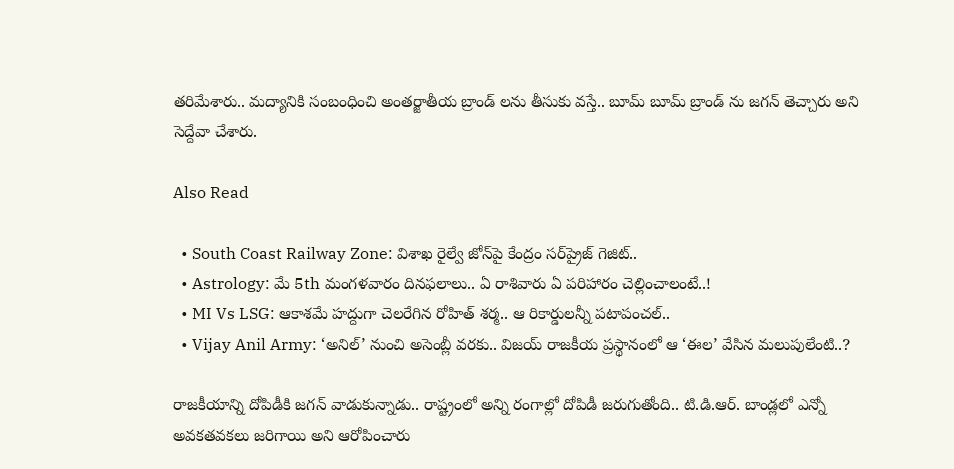తరిమేశారు.. మద్యానికి సంబంధించి అంతర్జాతీయ బ్రాండ్ లను తీసుకు వస్తే.. బూమ్ బూమ్ బ్రాండ్ ను జగన్ తెచ్చారు అని సెద్దేవా చేశారు.

Also Read

  • South Coast Railway Zone: విశాఖ రైల్వే జోన్‌పై కేంద్రం సర్‌ప్రైజ్ గెజిట్..
  • Astrology: మే 5th మంగళవారం దినఫలాలు.. ఏ రాశివారు ఏ పరిహారం చెల్లించాలంటే..!
  • MI Vs LSG: ఆకాశమే హద్దుగా చెలరేగిన రోహిత్ శర్మ.. ఆ రికార్డులన్నీ పటాపంచల్..
  • Vijay Anil Army: ‘అనిల్’ నుంచి అసెంబ్లీ వరకు.. విజయ్ రాజకీయ ప్రస్థానంలో ఆ ‘ఈల’ వేసిన మలుపులేంటి..?

రాజకీయాన్ని దోపిడీకి జగన్ వాడుకున్నాడు.. రాష్ట్రంలో అన్ని రంగాల్లో దోపిడీ జరుగుతోంది.. టి.డి.ఆర్. బాండ్లలో ఎన్నో అవకతవకలు జరిగాయి అని ఆరోపించారు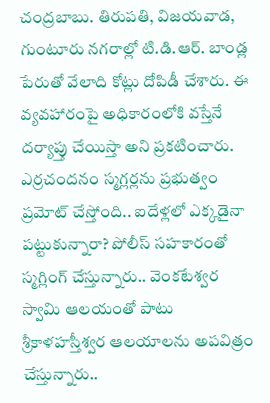చంద్రబాబు. తిరుపతి, విజయవాడ, గుంటూరు నగరాల్లో టి.డి.ఆర్. బాండ్ల పేరుతో వేలాది కోట్లు దోపిడీ చేశారు. ఈ వ్యవహారంపై అధికారంలోకి వస్తేనే దర్యాప్తు చేయిస్తా అని ప్రకటించారు. ఎర్రచందనం స్మగ్లర్లను ప్రభుత్వం ప్రమోట్ చేస్తోంది.. ఐదేళ్లలో ఎక్కడైనా పట్టుకున్నారా? పోలీస్ సహకారంతో స్మగ్లింగ్ చేస్తున్నారు.. వెంకటేశ్వర స్వామి ఆలయంతో పాటు శ్రీకాళహస్తీశ్వర ఆలయాలను అపవిత్రం చేస్తున్నారు..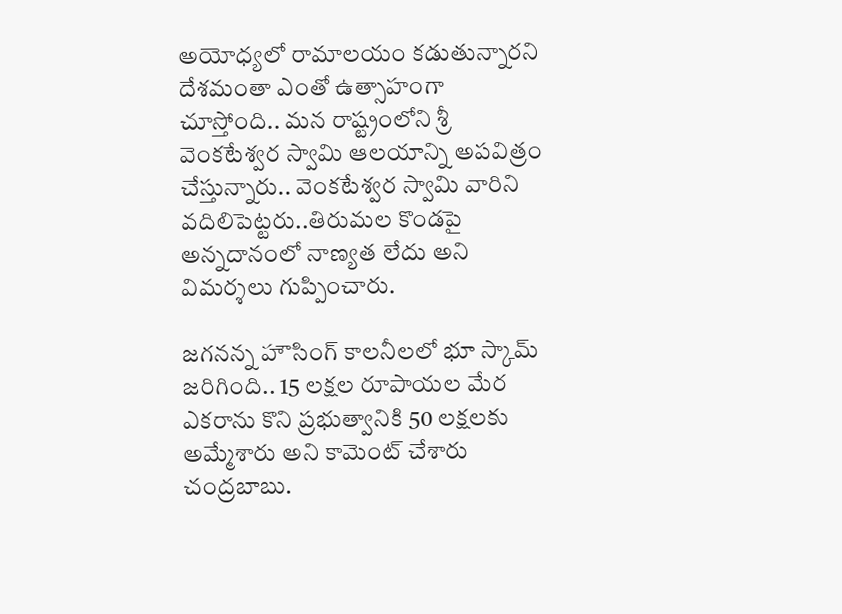అయోధ్యలో రామాలయం కడుతున్నారని దేశమంతా ఎంతో ఉత్సాహంగా చూస్తోంది.. మన రాష్ట్రంలోని శ్రీ వెంకటేశ్వర స్వామి ఆలయాన్ని అపవిత్రం చేస్తున్నారు.. వెంకటేశ్వర స్వామి వారిని వదిలిపెట్టరు..తిరుమల కొండపై అన్నదానంలో నాణ్యత లేదు అని విమర్శలు గుప్పించారు.

జగనన్న హౌసింగ్ కాలనీలలో భూ స్కామ్ జరిగింది.. 15 లక్షల రూపాయల మేర ఎకరాను కొని ప్రభుత్వానికి 50 లక్షలకు అమ్మేశారు అని కామెంట్ చేశారు చంద్రబాబు.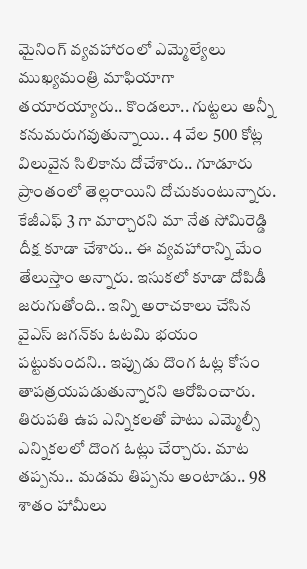మైనింగ్ వ్యవహారంలో ఎమ్మెల్యేలు ముఖ్యమంత్రి మాఫియాగా తయారయ్యారు.. కొండలూ.. గుట్టలు అన్నీ కనుమరుగవుతున్నాయి.. 4 వేల 500 కోట్ల విలువైన సిలికాను దోచేశారు.. గూడూరు ప్రాంతంలో తెల్లరాయిని దోచుకుంటున్నారు. కేజీఎఫ్‌ 3 గా మార్చారని మా నేత సోమిరెడ్డి దీక్ష కూడా చేశారు.. ఈ వ్యవహారాన్ని మేం తేలుస్తాం అన్నారు. ఇసుకలో కూడా దోపిడీ జరుగుతోంది.. ఇన్ని అరాచకాలు చేసిన వైఎస్‌ జగన్‌కు ఓటమి భయం పట్టుకుందని.. ఇప్పుడు దొంగ ఓట్ల కోసం తాపత్రయపడుతున్నారని ఆరోపించారు. తిరుపతి ఉప ఎన్నికలతో పాటు ఎమ్మెల్సీ ఎన్నికలలో దొంగ ఓట్లు చేర్చారు. మాట తప్పను.. మడమ తిప్పను అంటాడు.. 98 శాతం హామీలు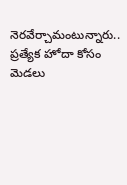నెరవేర్చామంటున్నారు.. ప్రత్యేక హోదా కోసం మెడలు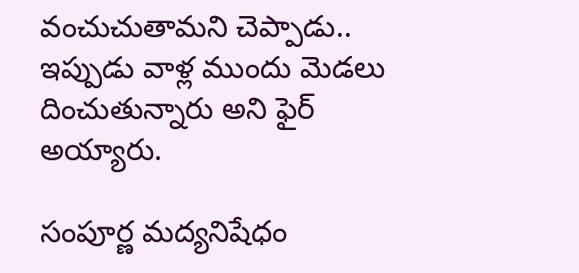వంచుచుతామని చెప్పాడు.. ఇప్పుడు వాళ్ల ముందు మెడలు దించుతున్నారు అని ఫైర్‌ అయ్యారు.

సంపూర్ణ మద్యనిషేధం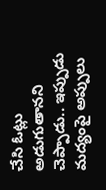చేసి ఓట్లు అడుగుతానని చెప్పాడు.. ఇప్పుడు మద్యంపై అప్పులు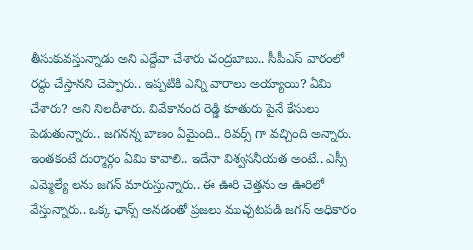తీసుకువస్తున్నాడు అని ఎద్దేవా చేశారు చంద్రబాబు.. సీపీఎస్‌ వారంలో రద్దు చేస్తానని చెప్పారు.. ఇప్పటికి ఎన్ని వారాలు అయ్యాయి? ఏమి చేశారు? అని నిలదీశారు. వివేకానంద రెడ్డి కూతురు పైనే కేసులు పెడుతున్నారు.. జగనన్న బాణం ఏమైంది.. రివర్స్ గా వచ్చింది అన్నారు. ఇంతకంటే దుర్మార్గం ఏమి కావాలి.. ఇదేనా విశ్వసనీయత అంటే.. ఎస్సీ ఎమ్మెల్యే లను జగన్ మారుస్తున్నారు.. ఈ ఊరి చెత్తను ఆ ఊరిలో వేస్తున్నారు.. ఒక్క ఛాన్స్ అనడంతో ప్రజలు ముచ్చటపడి జగన్ అధికారం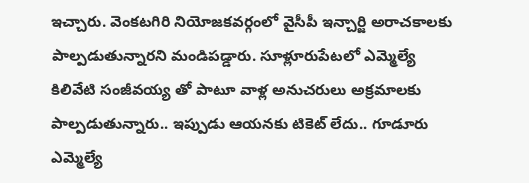ఇచ్చారు. వెంకటగిరి నియోజకవర్గంలో వైసీపీ ఇన్చార్జి అరాచకాలకు పాల్పడుతున్నారని మండిపడ్డారు. సూళ్లూరుపేటలో ఎమ్మెల్యే కిలివేటి సంజీవయ్య తో పాటూ వాళ్ల అనుచరులు అక్రమాలకు పాల్పడుతున్నారు.. ఇప్పుడు ఆయనకు టికెట్ లేదు.. గూడూరు ఎమ్మెల్యే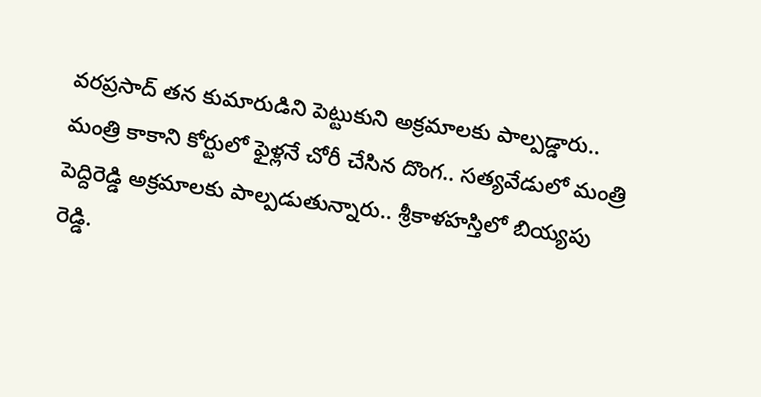వరప్రసాద్ తన కుమారుడిని పెట్టుకుని అక్రమాలకు పాల్పడ్డారు.. మంత్రి కాకాని కోర్టులో ఫైళ్లనే చోరీ చేసిన దొంగ.. సత్యవేడులో మంత్రి పెద్దిరెడ్డి అక్రమాలకు పాల్పడుతున్నారు.. శ్రీకాళహస్తిలో బియ్యపు రెడ్డి.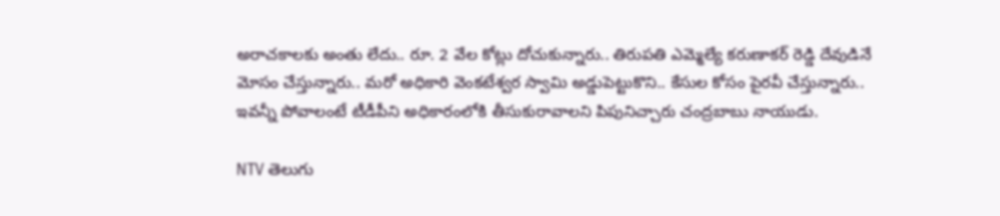అరాచకాలకు అంతు లేదు.. రూ. 2 వేల కోట్లు దోచుకున్నారు.. తిరుపతి ఎమ్మెల్యే కరుణాకర్ రెడ్డి దేవుడినే మోసం చేస్తున్నారు.. మరో అధికారి వెంకటేశ్వర స్వామి అడ్డుపెట్టుకొని.. కేసుల కోసం పైరవీ చేస్తున్నారు.. ఇవన్నీ పోవాలంటే టీడీపీని అధికారంలోకి తీసుకురావాలని పిపునిచ్చారు చంద్రబాబు నాయుడు.

NTV తెలుగు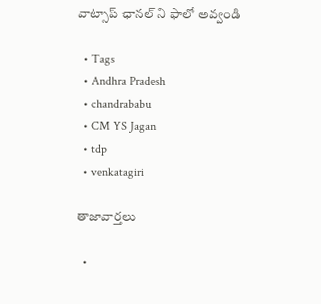వాట్సాప్ ఛానల్ ని ఫాలో అవ్వండి

  • Tags
  • Andhra Pradesh
  • chandrababu
  • CM YS Jagan
  • tdp
  • venkatagiri

తాజావార్తలు

  •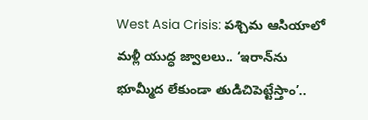West Asia Crisis: పశ్చిమ ఆసియాలో మళ్లీ యుద్ధ జ్వాలలు.. ‘ఇరాన్‌ను భూమ్మీద లేకుండా తుడిచిపెట్టేస్తాం’..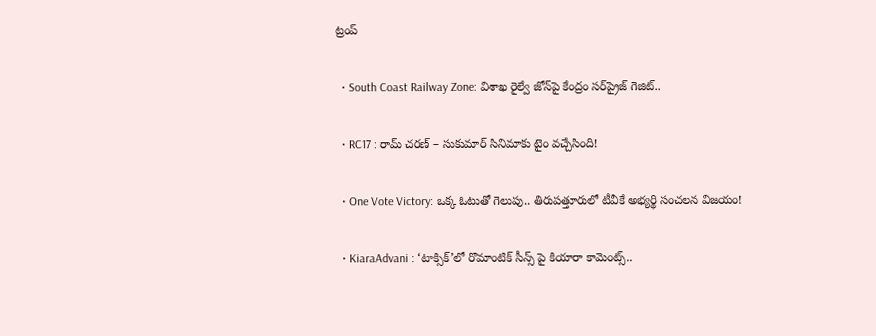ట్రంప్

  • South Coast Railway Zone: విశాఖ రైల్వే జోన్‌పై కేంద్రం సర్‌ప్రైజ్ గెజిట్..

  • RC17 : రామ్ చరణ్ – సుకుమార్ సినిమాకు టైం వచ్చేసింది!

  • One Vote Victory: ఒక్క ఓటుతో గెలుపు.. తిరుపత్తూరులో టీవీకే అభ్యర్థి సంచలన విజయం!

  • KiaraAdvani : ‘టాక్సిక్’లో రొమాంటిక్ సీన్స్ పై కియారా కామెంట్స్..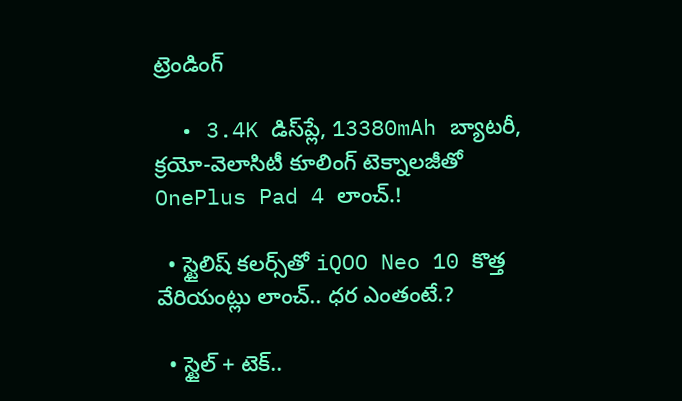ట్రెండింగ్‌

  • 3.4K డిస్‌ప్లే, 13380mAh బ్యాటరీ, క్రయో-వెలాసిటీ కూలింగ్ టెక్నాలజీతో OnePlus Pad 4 లాంచ్.!

  • స్టైలిష్ కలర్స్‌తో iQOO Neo 10 కొత్త వేరియంట్లు లాంచ్.. ధర ఎంతంటే.?

  • స్టైల్ + టెక్..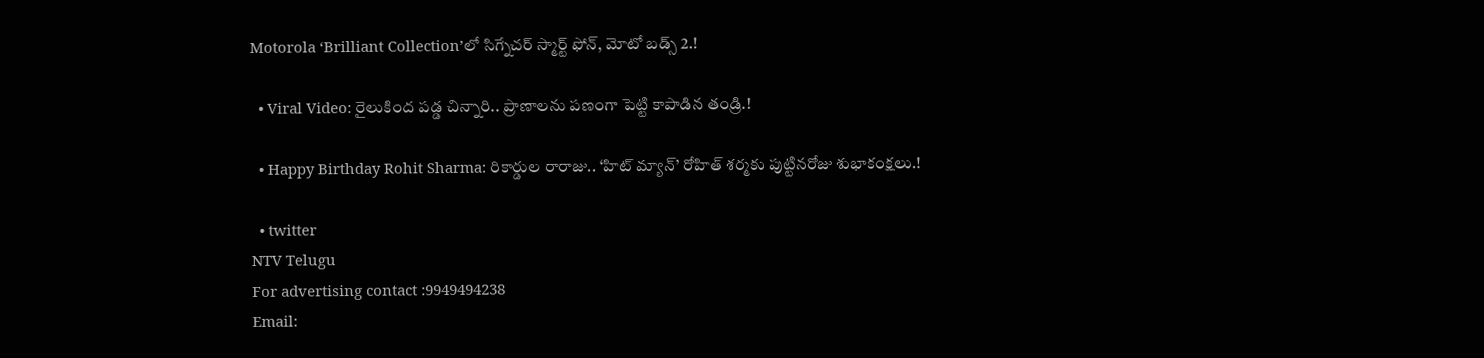Motorola ‘Brilliant Collection’లో సిగ్నేచర్ స్మార్ట్ ఫోన్, మోటో బడ్స్ 2.!

  • Viral Video: రైలుకింద పడ్డ చిన్నారి.. ప్రాణాలను పణంగా పెట్టి కాపాడిన తండ్రి.!

  • Happy Birthday Rohit Sharma: రికార్డుల రారాజు.. ‘హిట్‌ మ్యాన్’ రోహిత్ శర్మకు పుట్టినరోజు శుభాకంక్షలు.!

  • twitter
NTV Telugu
For advertising contact :9949494238
Email: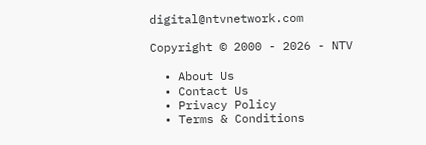digital@ntvnetwork.com

Copyright © 2000 - 2026 - NTV

  • About Us
  • Contact Us
  • Privacy Policy
  • Terms & Conditions